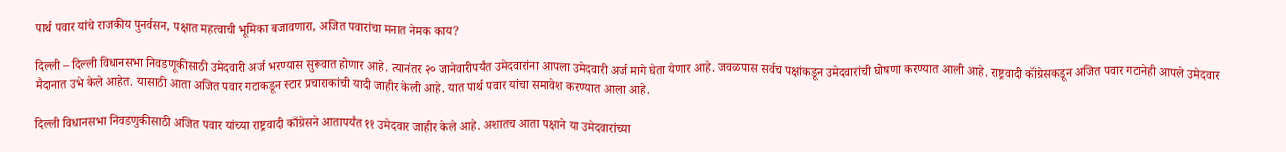पार्थ पवार यांचे राजकीय पुनर्वसन, पक्षात महत्वाची भूमिका बजावणारा, अजित पवारांचा मनात नेमक काय?

दिल्ली – दिल्ली विधानसभा निवडणूकीसाठी उमेदवारी अर्ज भरण्यास सुरूवात होणार आहे. त्यानंतर २० जानेवारीपर्यंत उमेदवारांना आपला उमेदवारी अर्ज मागे घेता येणार आहे. जवळपास सर्वच पक्षांकडून उमेदवारांची घोषणा करण्यात आली आहे. राष्ट्रवादी कॉंग्रेसकडून अजित पवार गटानेही आपले उमेदवार मैदानात उभे केले आहेत. यासाठी आता अजित पवार गटाकडून स्टार प्रचाराकांची यादी जाहीर केली आहे. यात पार्थ पवार यांचा समावेश करण्यात आला आहे.

दिल्ली विधानसभा निवडणुकीसाठी अजित पवार यांच्या राष्ट्रवादी काँग्रेसने आतापर्यंत ११ उमेदवार जाहीर केले आहे. अशातच आता पक्षाने या उमेदवारांच्या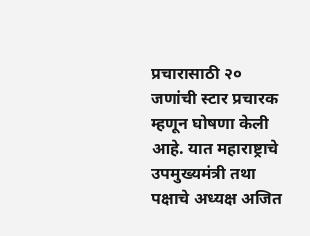प्रचारासाठी २० जणांची स्टार प्रचारक म्हणून घोषणा केली आहे. यात महाराष्ट्राचे उपमुख्यमंत्री तथा पक्षाचे अध्यक्ष अजित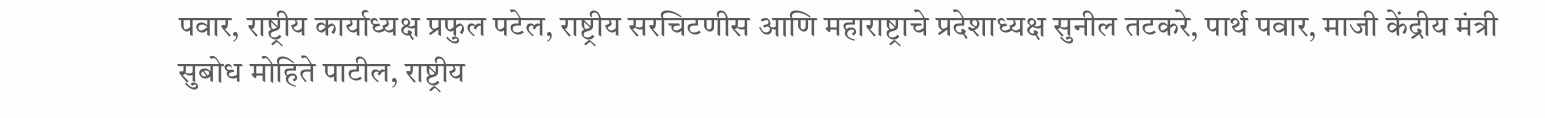पवार, राष्ट्रीय कार्याध्यक्ष प्रफुल पटेल, राष्ट्रीय सरचिटणीस आणि महाराष्ट्राचे प्रदेशाध्यक्ष सुनील तटकरे, पार्थ पवार, माजी केंद्रीय मंत्री सुबोध मोहिते पाटील, राष्ट्रीय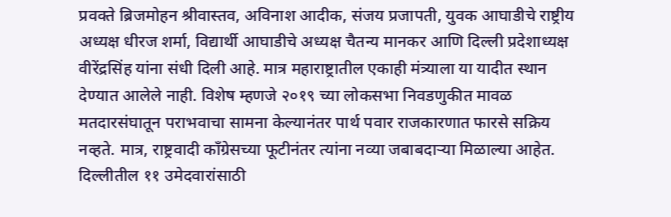प्रवक्ते ब्रिजमोहन श्रीवास्तव, अविनाश आदीक, संजय प्रजापती, युवक आघाडीचे राष्ट्रीय अध्यक्ष धीरज शर्मा, विद्यार्थी आघाडीचे अध्यक्ष चैतन्य मानकर आणि दिल्ली प्रदेशाध्यक्ष वीरेंद्रसिंह यांना संधी दिली आहे. मात्र महाराष्ट्रातील एकाही मंत्र्याला या यादीत स्थान देण्यात आलेले नाही. विशेष म्हणजे २०१९ च्या लोकसभा निवडणुकीत मावळ मतदारसंघातून पराभवाचा सामना केल्यानंतर पार्थ पवार राजकारणात फारसे सक्रिय नव्हते. मात्र, राष्ट्रवादी काँग्रेसच्या फूटीनंतर त्यांना नव्या जबाबदाऱ्या मिळाल्या आहेत. दिल्लीतील ११ उमेदवारांसाठी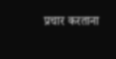प्रचार करताना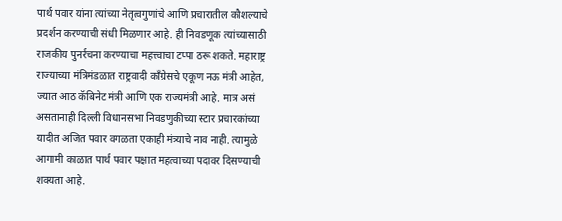पार्थ पवार यांना त्यांच्या नेतृत्वगुणांचे आणि प्रचारातील कौशल्याचे प्रदर्शन करण्याची संधी मिळणार आहे. ही निवडणूक त्यांच्यासाठी राजकीय पुनर्रचना करण्याचा महत्त्वाचा टप्पा ठरू शकते. महाराष्ट्र राज्याच्या मंत्रिमंडळात राष्ट्रवादी काँग्रेसचे एकूण नऊ मंत्री आहेत, ज्यात आठ कॅबिनेट मंत्री आणि एक राज्यमंत्री आहे. मात्र असं असतानाही दिल्ली विधानसभा निवडणुकीच्या स्टार प्रचारकांच्या यादीत अजित पवार वगळता एकाही मंत्र्याचे नाव नाही. त्यामुळे आगामी काळात पार्थ पवार पक्षात महत्वाच्या पदावर दिसण्याची शक्यता आहे.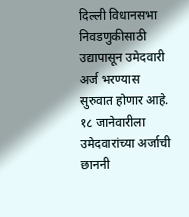दिल्ली विधानसभा निवडणुकीसाठी उद्यापासून उमेदवारी अर्ज भरण्यास सुरुवात होणार आहे. १८ जानेवारीला उमेदवारांच्या अर्जाची छाननी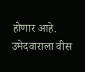होणार आहे. उमेदवाराला वीस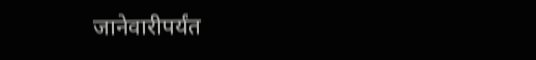जानेवारीपर्यंत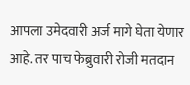आपला उमेदवारी अर्ज मागे घेता येणार आहे. तर पाच फेब्रुवारी रोजी मतदान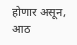होणार असून, आठ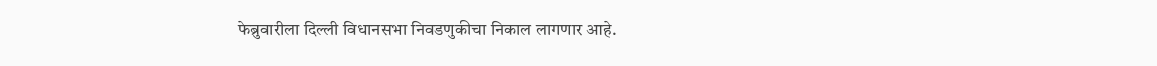फेब्रुवारीला दिल्ली विधानसभा निवडणुकीचा निकाल लागणार आहे.